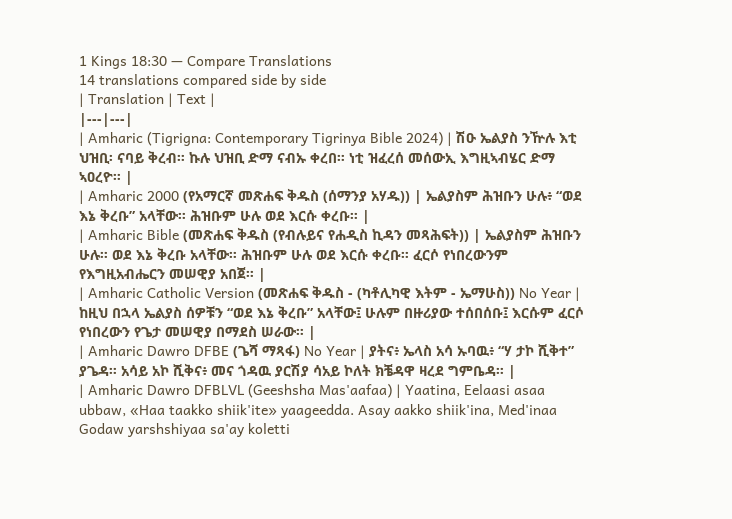1 Kings 18:30 — Compare Translations
14 translations compared side by side
| Translation | Text |
|---|---|
| Amharic (Tigrigna: Contemporary Tigrinya Bible 2024) | ሽዑ ኤልያስ ንዅሉ እቲ ህዝቢ፡ ናባይ ቅረብ። ኩሉ ህዝቢ ድማ ናብኡ ቀረበ። ነቲ ዝፈረሰ መሰውኢ እግዚኣብሄር ድማ ኣዐረዮ። |
| Amharic 2000 (የአማርኛ መጽሐፍ ቅዱስ (ሰማንያ አሃዱ)) | ኤልያስም ሕዝቡን ሁሉ፥ “ወደ እኔ ቅረቡ” አላቸው። ሕዝቡም ሁሉ ወደ እርሱ ቀረቡ። |
| Amharic Bible (መጽሐፍ ቅዱስ (የብሉይና የሐዲስ ኪዳን መጻሕፍት)) | ኤልያስም ሕዝቡን ሁሉ። ወደ እኔ ቅረቡ አላቸው። ሕዝቡም ሁሉ ወደ እርሱ ቀረቡ። ፈርሶ የነበረውንም የእግዚአብሔርን መሠዊያ አበጀ። |
| Amharic Catholic Version (መጽሐፍ ቅዱስ - (ካቶሊካዊ እትም - ኤማሁስ)) No Year | ከዚህ በኋላ ኤልያስ ሰዎቹን “ወደ እኔ ቅረቡ” አላቸው፤ ሁሉም በዙሪያው ተሰበሰቡ፤ እርሱም ፈርሶ የነበረውን የጌታ መሠዊያ በማደስ ሠራው። |
| Amharic Dawro DFBE (ጌሻ ማጻፋ) No Year | ያትና፥ ኤላስ አሳ ኡባዉ፥ “ሃ ታኮ ሺቅተ” ያጌዳ። አሳይ አኮ ሺቅና፥ መና ጎዳዉ ያርሽያ ሳአይ ኮለት ክቼዳዋ ዛረደ ግምቤዳ። |
| Amharic Dawro DFBLVL (Geeshsha Mas'aafaa) | Yaatina, Eelaasi asaa ubbaw, «Haa taakko shiik'ite» yaageedda. Asay aakko shiik'ina, Med'inaa Godaw yarshshiyaa sa'ay koletti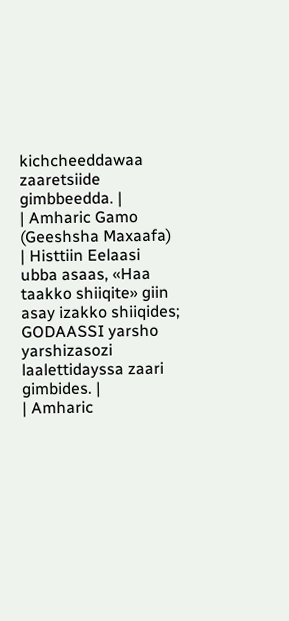kichcheeddawaa zaaretsiide gimbbeedda. |
| Amharic Gamo (Geeshsha Maxaafa) | Histtiin Eelaasi ubba asaas, «Haa taakko shiiqite» giin asay izakko shiiqides; GODAASSI yarsho yarshizasozi laalettidayssa zaari gimbides. |
| Amharic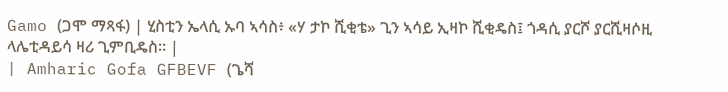Gamo (ጋሞ ማጻፋ) | ሂስቲን ኤላሲ ኡባ ኣሳስ፥ «ሃ ታኮ ሺቂቴ» ጊን ኣሳይ ኢዛኮ ሺቂዴስ፤ ጎዳሲ ያርሾ ያርሺዛሶዚ ላሌቲዳይሳ ዛሪ ጊምቢዴስ። |
| Amharic Gofa GFBEVF (ጌሻ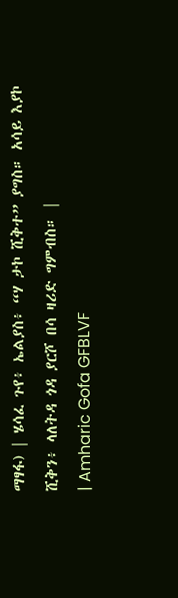ማፃፋ) | ሄሳፈ ጉየ፥ ኤልያስ፥ “ሃ ታኮ ሺቅተ” ያግስ። አሳይ እያኮ ሺቅን፥ ላለትዳ ጎዳ ያርሾ በሳ ዛሪድ ግምብስ። |
| Amharic Gofa GFBLVF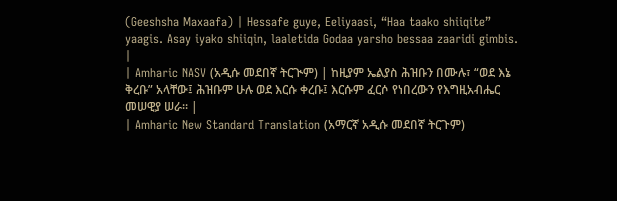(Geeshsha Maxaafa) | Hessafe guye, Eeliyaasi, “Haa taako shiiqite” yaagis. Asay iyako shiiqin, laaletida Godaa yarsho bessaa zaaridi gimbis. |
| Amharic NASV (አዲሱ መደበኛ ትርጒም) | ከዚያም ኤልያስ ሕዝቡን በሙሉ፣ “ወደ እኔ ቅረቡ” አላቸው፤ ሕዝቡም ሁሉ ወደ እርሱ ቀረቡ፤ እርሱም ፈርሶ የነበረውን የእግዚአብሔር መሠዊያ ሠራ። |
| Amharic New Standard Translation (አማርኛ አዲሱ መደበኛ ትርጉም)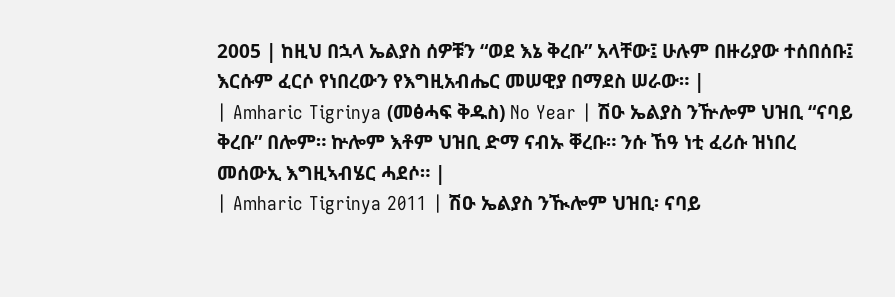2005 | ከዚህ በኋላ ኤልያስ ሰዎቹን “ወደ እኔ ቅረቡ” አላቸው፤ ሁሉም በዙሪያው ተሰበሰቡ፤ እርሱም ፈርሶ የነበረውን የእግዚአብሔር መሠዊያ በማደስ ሠራው። |
| Amharic Tigrinya (መፅሓፍ ቅዱስ) No Year | ሽዑ ኤልያስ ንዅሎም ህዝቢ “ናባይ ቅረቡ” በሎም። ኵሎም እቶም ህዝቢ ድማ ናብኡ ቐረቡ። ንሱ ኸዓ ነቲ ፈሪሱ ዝነበረ መሰውኢ እግዚኣብሄር ሓደሶ። |
| Amharic Tigrinya 2011 | ሽዑ ኤልያስ ንዂሎም ህዝቢ፡ ናባይ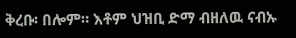ቅረቡ፡ በሎም። እቶም ህዝቢ ድማ ብዘለዉ ናብኡ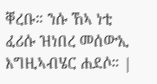ቐረቡ። ንሱ ኸኣ ነቲ ፈሪሱ ዝነበረ መሰውኢ እግዚኣብሄር ሐደሶ። |